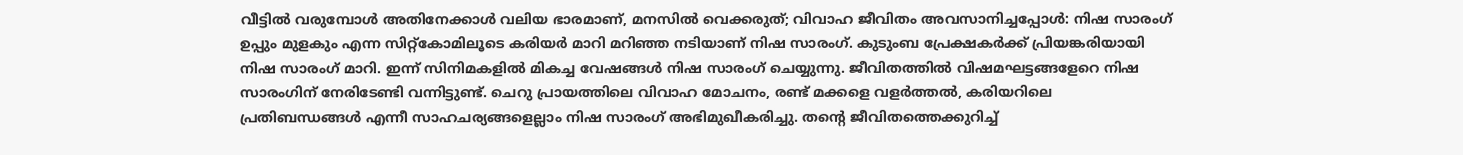വീട്ടിൽ വരുമ്പോൾ അതിനേക്കാൾ വലിയ ഭാരമാണ്, മനസിൽ വെക്കരുത്; വിവാഹ ജീവിതം അവസാനിച്ചപ്പോൾ: നിഷ സാരംഗ്
ഉപ്പും മുളകും എന്ന സിറ്റ്കോമിലൂടെ കരിയർ മാറി മറിഞ്ഞ നടിയാണ് നിഷ സാരംഗ്. കുടുംബ പ്രേക്ഷകർക്ക് പ്രിയങ്കരിയായി നിഷ സാരംഗ് മാറി. ഇന്ന് സിനിമകളിൽ മികച്ച വേഷങ്ങൾ നിഷ സാരംഗ് ചെയ്യുന്നു. ജീവിതത്തിൽ വിഷമഘട്ടങ്ങളേറെ നിഷ സാരംഗിന് നേരിടേണ്ടി വന്നിട്ടുണ്ട്. ചെറു പ്രായത്തിലെ വിവാഹ മോചനം, രണ്ട് മക്കളെ വളർത്തൽ, കരിയറിലെ പ്രതിബന്ധങ്ങൾ എന്നീ സാഹചര്യങ്ങളെല്ലാം നിഷ സാരംഗ് അഭിമുഖീകരിച്ചു. തന്റെ ജീവിതത്തെക്കുറിച്ച്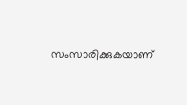സംസാരിക്കുകയാണ്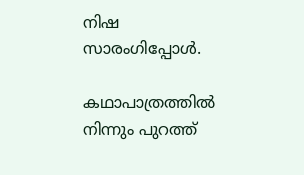നിഷ സാരംഗിപ്പോൾ.

കഥാപാത്രത്തിൽ നിന്നും പുറത്ത്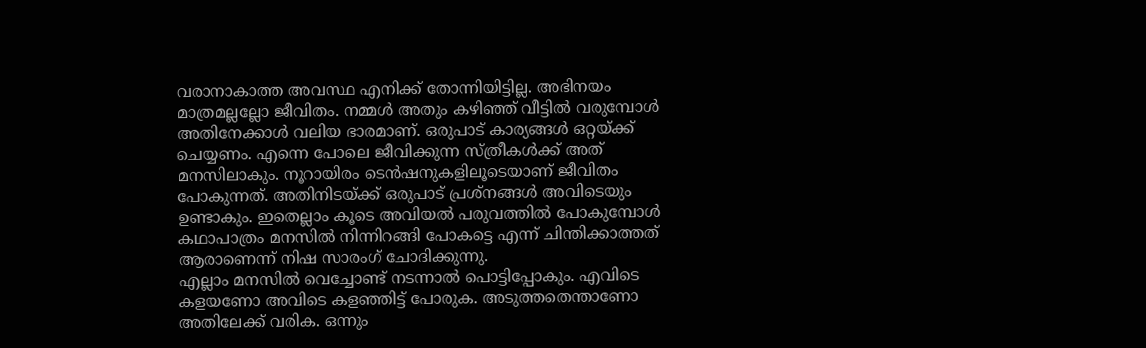വരാനാകാത്ത അവസ്ഥ എനിക്ക് തോന്നിയിട്ടില്ല. അഭിനയം മാത്രമല്ലല്ലോ ജീവിതം. നമ്മൾ അതും കഴിഞ്ഞ് വീട്ടിൽ വരുമ്പോൾ അതിനേക്കാൾ വലിയ ഭാരമാണ്. ഒരുപാട് കാര്യങ്ങൾ ഒറ്റയ്ക്ക് ചെയ്യണം. എന്നെ പോലെ ജീവിക്കുന്ന സ്ത്രീകൾക്ക് അത് മനസിലാകും. നൂറായിരം ടെൻഷനുകളിലൂടെയാണ് ജീവിതം പോകുന്നത്. അതിനിടയ്ക്ക് ഒരുപാട് പ്രശ്നങ്ങൾ അവിടെയും ഉണ്ടാകും. ഇതെല്ലാം കൂടെ അവിയൽ പരുവത്തിൽ പോകുമ്പോൾ കഥാപാത്രം മനസിൽ നിന്നിറങ്ങി പോകട്ടെ എന്ന് ചിന്തിക്കാത്തത് ആരാണെന്ന് നിഷ സാരംഗ് ചോദിക്കുന്നു.
എല്ലാം മനസിൽ വെച്ചോണ്ട് നടന്നാൽ പൊട്ടിപ്പോകും. എവിടെ കളയണോ അവിടെ കളഞ്ഞിട്ട് പോരുക. അടുത്തതെന്താണോ അതിലേക്ക് വരിക. ഒന്നും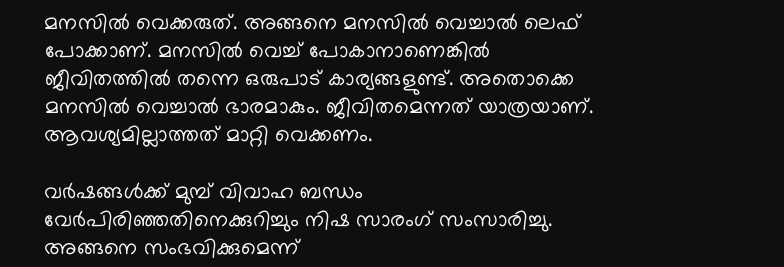മനസിൽ വെക്കരുത്. അങ്ങനെ മനസിൽ വെച്ചാൽ ലെഫ് പോക്കാണ്. മനസിൽ വെച്ച് പോകാനാണെങ്കിൽ ജീവിതത്തിൽ തന്നെ ഒരുപാട് കാര്യങ്ങളുണ്ട്. അതൊക്കെ മനസിൽ വെച്ചാൽ ഭാരമാകും. ജീവിതമെന്നത് യാത്രയാണ്. ആവശ്യമില്ലാത്തത് മാറ്റി വെക്കണം.

വർഷങ്ങൾക്ക് മുമ്പ് വിവാഹ ബന്ധം വേർപിരിഞ്ഞതിനെക്കുറിച്ചും നിഷ സാരംഗ് സംസാരിച്ചു. അങ്ങനെ സംഭവിക്കുമെന്ന്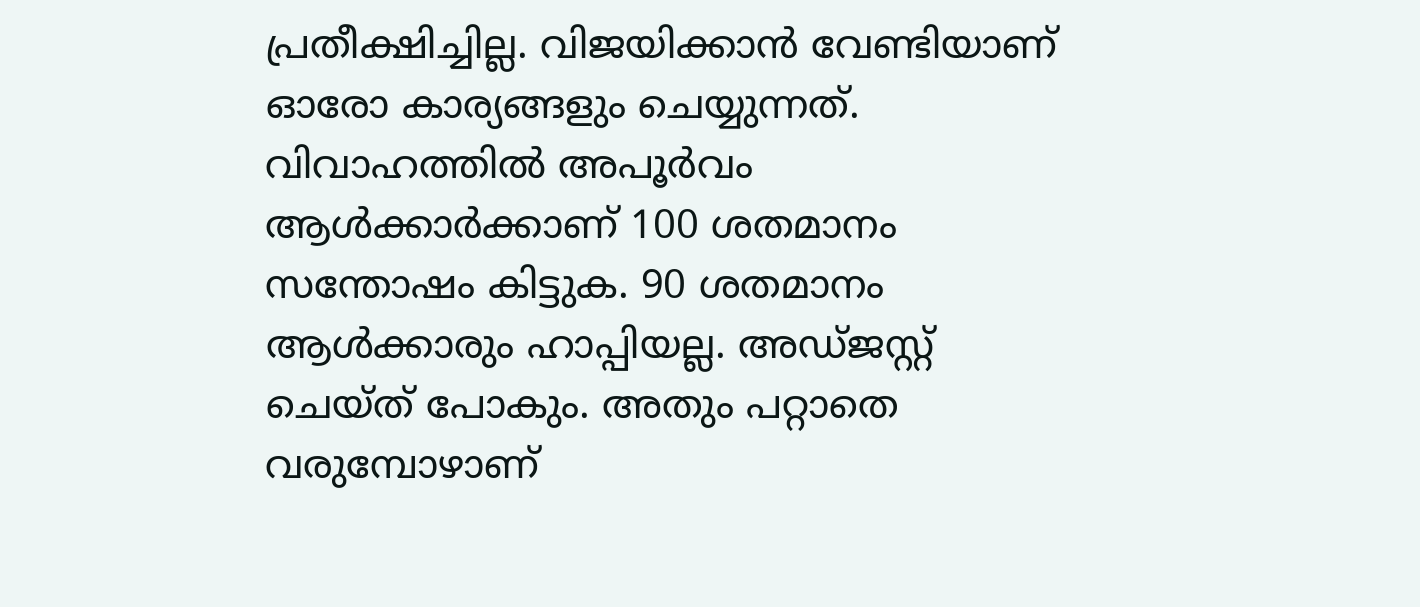പ്രതീക്ഷിച്ചില്ല. വിജയിക്കാൻ വേണ്ടിയാണ് ഓരോ കാര്യങ്ങളും ചെയ്യുന്നത്. വിവാഹത്തിൽ അപൂർവം ആൾക്കാർക്കാണ് 100 ശതമാനം സന്തോഷം കിട്ടുക. 90 ശതമാനം ആൾക്കാരും ഹാപ്പിയല്ല. അഡ്ജസ്റ്റ് ചെയ്ത് പോകും. അതും പറ്റാതെ വരുമ്പോഴാണ്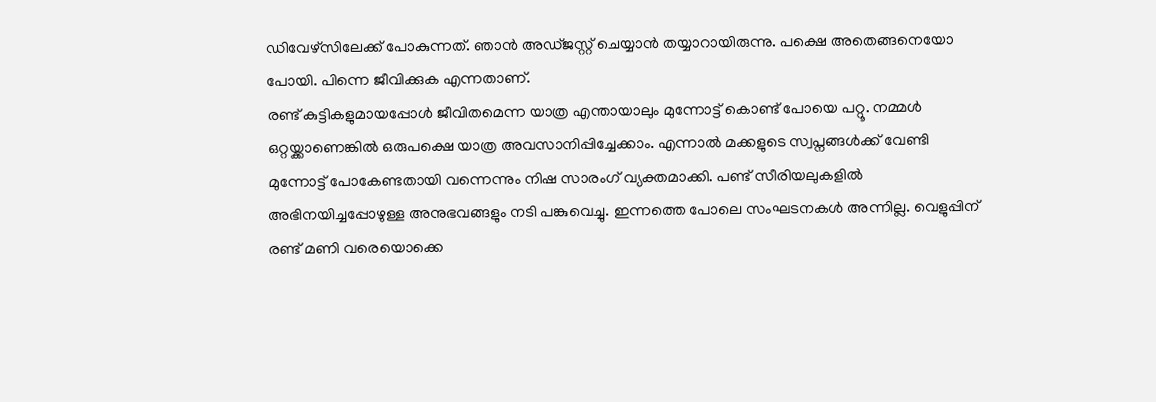ഡിവേഴ്സിലേക്ക് പോകുന്നത്. ഞാൻ അഡ്ജസ്റ്റ് ചെയ്യാൻ തയ്യാറായിരുന്നു. പക്ഷെ അതെങ്ങനെയോ പോയി. പിന്നെ ജീവിക്കുക എന്നതാണ്.
രണ്ട് കുട്ടികളുമായപ്പോൾ ജീവിതമെന്ന യാത്ര എന്തായാലും മുന്നോട്ട് കൊണ്ട് പോയെ പറ്റൂ. നമ്മൾ ഒറ്റയ്ക്കാണെങ്കിൽ ഒരുപക്ഷെ യാത്ര അവസാനിപ്പിച്ചേക്കാം. എന്നാൽ മക്കളുടെ സ്വപ്നങ്ങൾക്ക് വേണ്ടി മുന്നോട്ട് പോകേണ്ടതായി വന്നെന്നും നിഷ സാരംഗ് വ്യക്തമാക്കി. പണ്ട് സീരിയലുകളിൽ അഭിനയിച്ചപ്പോഴുള്ള അനുഭവങ്ങളും നടി പങ്കുവെച്ചു. ഇന്നത്തെ പോലെ സംഘടനകൾ അന്നില്ല. വെളുപ്പിന് രണ്ട് മണി വരെയൊക്കെ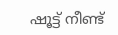ഷൂട്ട് നീണ്ട്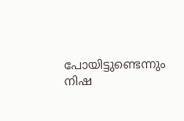പോയിട്ടുണ്ടെന്നും നിഷ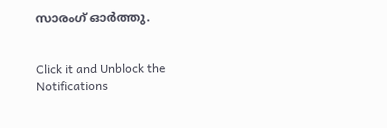സാരംഗ് ഓർത്തു.


Click it and Unblock the Notifications